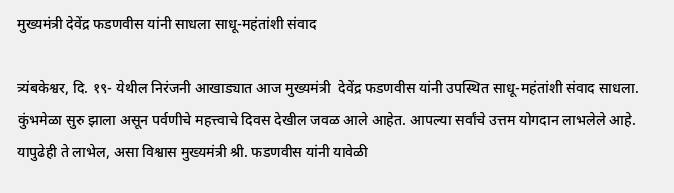मुख्यमंत्री देवेंद्र फडणवीस यांनी साधला साधू-महंतांशी संवाद

त्र्यंबकेश्वर, दि. १९- येथील निरंजनी आखाड्यात आज मुख्यमंत्री  देवेंद्र फडणवीस यांनी उपस्थित साधू-महंतांशी संवाद साधला. कुंभमेळा सुरु झाला असून पर्वणीचे महत्त्वाचे दिवस देखील जवळ आले आहेत. आपल्या सर्वांचे उत्तम योगदान लाभलेले आहे. यापुढेही ते लाभेल, असा विश्वास मुख्यमंत्री श्री. फडणवीस यांनी यावेळी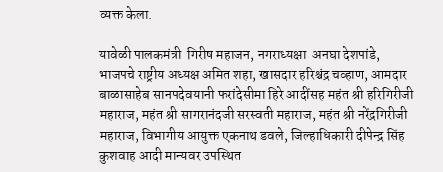व्यक्त केला.

यावेळी पालकमंत्री  गिरीष महाजन, नगराध्यक्षा  अनघा देशपांडे, भाजपचे राष्ट्रीय अध्यक्ष अमित शहा, खासदार हरिश्चंद्र चव्हाण, आमदार बाळासाहेब सानपदेवयानी फरांदेसीमा हिरे आदींसह महंत श्री हरिगिरीजी महाराज, महंत श्री सागरानंदजी सरस्वती महाराज, महंत श्री नरेंद्रगिरीजी महाराज, विभागीय आयुक्त एकनाथ डवले, जिल्हाधिकारी दीपेन्द्र सिंह कुशवाह आदी मान्यवर उपस्थित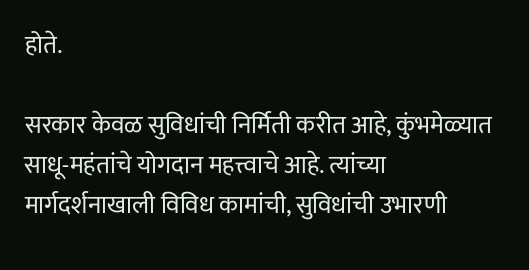होते.

सरकार केवळ सुविधांची निर्मिती करीत आहे, कुंभमेळ्यात साधू-महंतांचे योगदान महत्त्वाचे आहे. त्यांच्या मार्गदर्शनाखाली विविध कामांची, सुविधांची उभारणी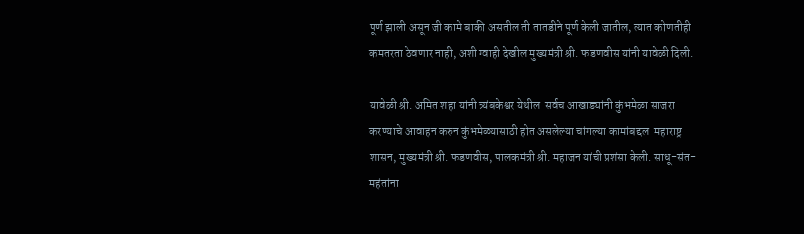पूर्ण झाली असून जी कामे बाकी असतील ती तातडीने पूर्ण केली जातील, त्यात कोणतीही कमतरता ठेवणार नाही, अशी ग्वाही देखील मुख्यमंत्री श्री. फडणवीस यांनी यावेळी दिली.

यावेळी श्री. अमित शहा यांनी त्र्यंबकेश्वर येथील  सर्वच आखाड्यांनी कुंभमेळा साजरा करण्याचे आवाहन करुन कुंभमेळ्यासाठी होत असलेल्या चांगल्या कामांबद्दल  महाराष्ट्र शासन, मुख्यमंत्री श्री. फडणवीस, पालकमंत्री श्री. महाजन यांची प्रशंसा केली. साधू-संत-महंतांना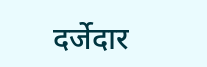दर्जेदार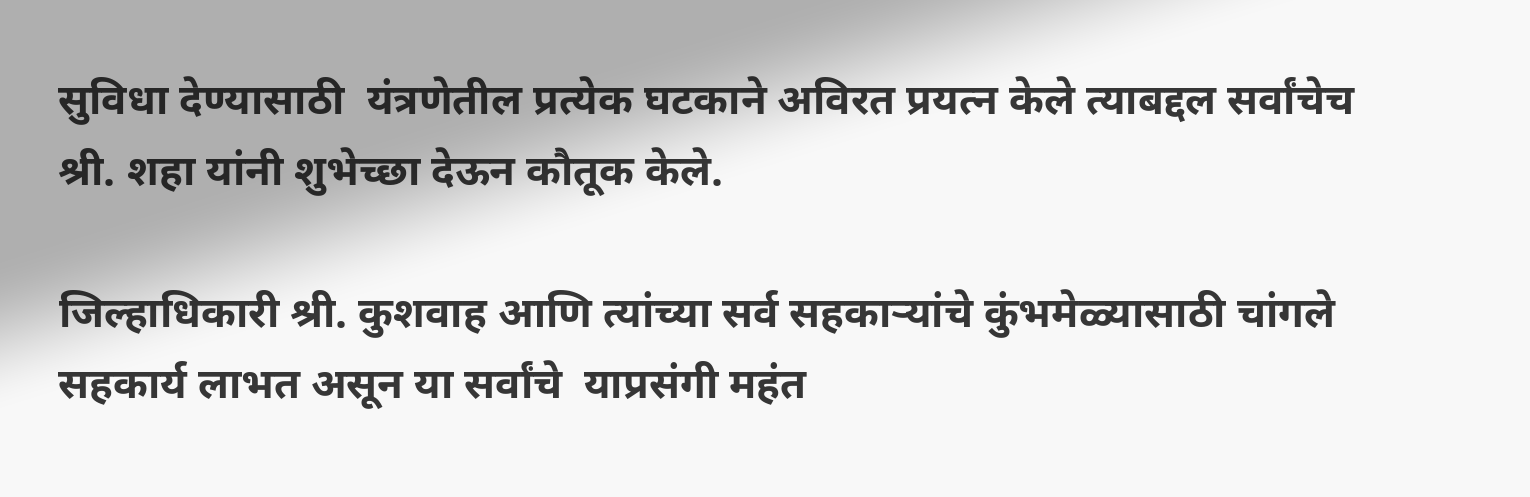सुविधा देण्यासाठी  यंत्रणेतील प्रत्येक घटकाने अविरत प्रयत्न केले त्याबद्दल सर्वांचेच श्री. शहा यांनी शुभेच्छा देऊन कौतूक केले.

जिल्हाधिकारी श्री. कुशवाह आणि त्यांच्या सर्व सहकाऱ्यांचे कुंभमेळ्यासाठी चांगले सहकार्य लाभत असून या सर्वांचे  याप्रसंगी महंत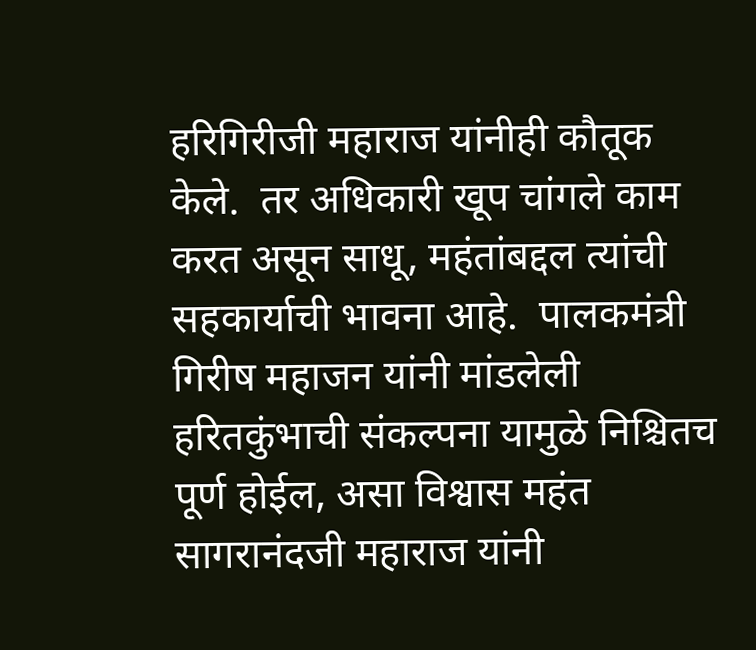हरिगिरीजी महाराज यांनीही कौतूक केले.  तर अधिकारी खूप चांगले काम करत असून साधू, महंतांबद्दल त्यांची सहकार्याची भावना आहे.  पालकमंत्री गिरीष महाजन यांनी मांडलेली  हरितकुंभाची संकल्पना यामुळे निश्चितच पूर्ण होईल, असा विश्वास महंत सागरानंदजी महाराज यांनी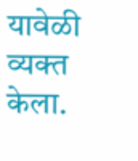यावेळी व्यक्त केला.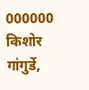000000
किशोर गांगुर्डे,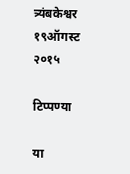त्र्यंबकेश्वर १९ऑगस्ट २०१५

टिप्पण्या

या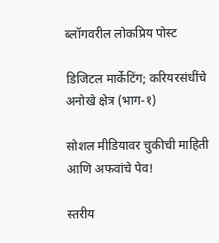ब्लॉगवरील लोकप्रिय पोस्ट

डिजिटल मार्केटिंग; करियरसंधींचे अनोखे क्षेत्र (भाग-१)

सोशल मीडियावर चुकीची माहिती आणि अफवांचे पेव!

स्तरीय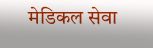मेडिकल सेवा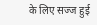के लिए सज्ज हुई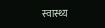स्वास्थ्य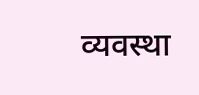व्यवस्था